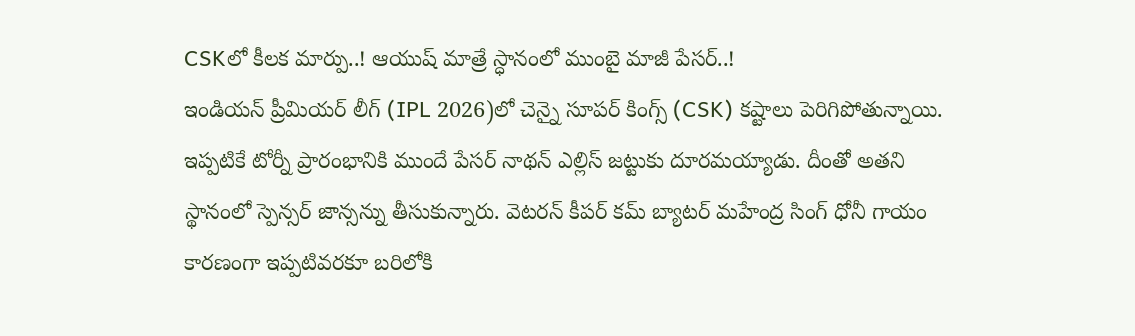CSKలో కీలక మార్పు..! ఆయుష్ మాత్రే స్ధానంలో ముంబై మాజీ పేసర్..!
ఇండియన్ ప్రీమియర్ లీగ్ (IPL 2026)లో చెన్నై సూపర్ కింగ్స్ (CSK) కష్టాలు పెరిగిపోతున్నాయి. ఇప్పటికే టోర్నీ ప్రారంభానికి ముందే పేసర్ నాథన్ ఎల్లిస్ జట్టుకు దూరమయ్యాడు. దీంతో అతని స్థానంలో స్పెన్సర్ జాన్సన్ను తీసుకున్నారు. వెటరన్ కీపర్ కమ్ బ్యాటర్ మహేంద్ర సింగ్ ధోనీ గాయం కారణంగా ఇప్పటివరకూ బరిలోకి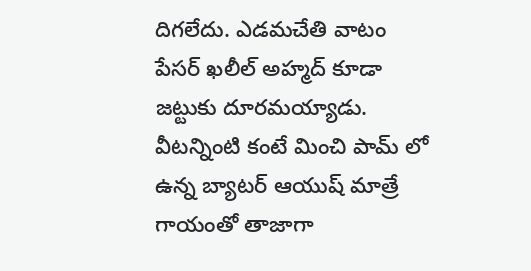దిగలేదు. ఎడమచేతి వాటం పేసర్ ఖలీల్ అహ్మద్ కూడా జట్టుకు దూరమయ్యాడు. వీటన్నింటి కంటే మించి పామ్ లో ఉన్న బ్యాటర్ ఆయుష్ మాత్రే గాయంతో తాజాగా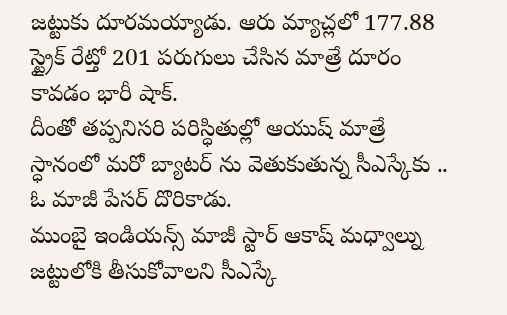జట్టుకు దూరమయ్యాడు. ఆరు మ్యాచ్లలో 177.88 స్ట్రైక్ రేట్తో 201 పరుగులు చేసిన మాత్రే దూరం కావడం భారీ షాక్.
దీంతో తప్పనిసరి పరిస్ధితుల్లో ఆయుష్ మాత్రే స్ధానంలో మరో బ్యాటర్ ను వెతుకుతున్న సీఎస్కేకు .. ఓ మాజీ పేసర్ దొరికాడు.
ముంబై ఇండియన్స్ మాజీ స్టార్ ఆకాష్ మధ్వాల్ను జట్టులోకి తీసుకోవాలని సీఎస్కే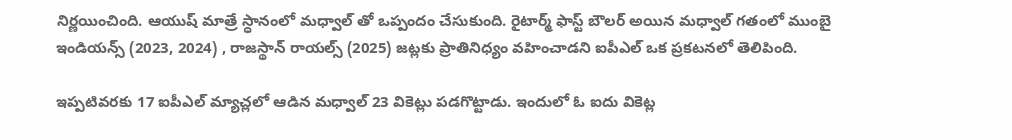నిర్ణయించింది. ఆయుష్ మాత్రే స్ధానంలో మధ్వాల్ తో ఒప్పందం చేసుకుంది. రైటార్మ్ ఫాస్ట్ బౌలర్ అయిన మధ్వాల్ గతంలో ముంబై ఇండియన్స్ (2023, 2024) , రాజస్థాన్ రాయల్స్ (2025) జట్లకు ప్రాతినిధ్యం వహించాడని ఐపీఎల్ ఒక ప్రకటనలో తెలిపింది.

ఇప్పటివరకు 17 ఐపీఎల్ మ్యాచ్లలో ఆడిన మధ్వాల్ 23 వికెట్లు పడగొట్టాడు. ఇందులో ఓ ఐదు వికెట్ల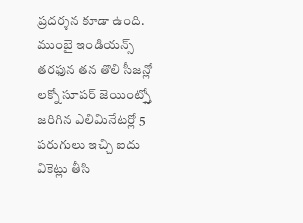ప్రదర్శన కూడా ఉంది. ముంబై ఇండియన్స్ తరఫున తన తొలి సీజన్లో లక్నో సూపర్ జెయింట్స్తో జరిగిన ఎలిమినేటర్లో 5 పరుగులు ఇచ్చి ఐదు వికెట్లు తీసి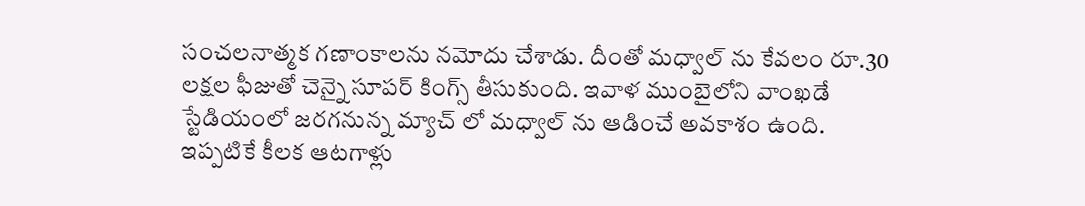సంచలనాత్మక గణాంకాలను నమోదు చేశాడు. దీంతో మధ్వాల్ ను కేవలం రూ.30 లక్షల ఫీజుతో చెన్నై సూపర్ కింగ్స్ తీసుకుంది. ఇవాళ ముంబైలోని వాంఖడే స్టేడియంలో జరగనున్న మ్యాచ్ లో మధ్వాల్ ను ఆడించే అవకాశం ఉంది. ఇప్పటికే కీలక ఆటగాళ్లు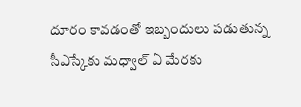దూరం కావడంతో ఇబ్బందులు పడుతున్న సీఎస్కేకు మధ్వాల్ ఏ మేరకు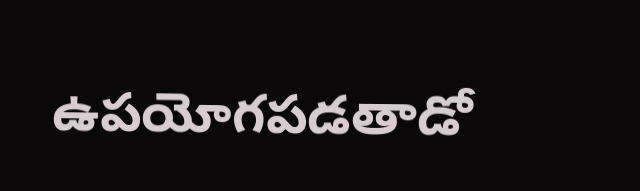ఉపయోగపడతాడో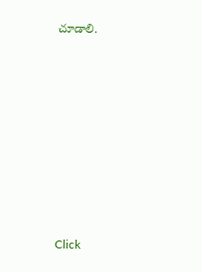చూడాలి.














Click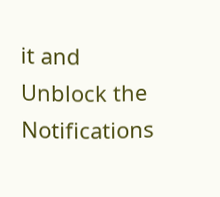it and Unblock the Notifications